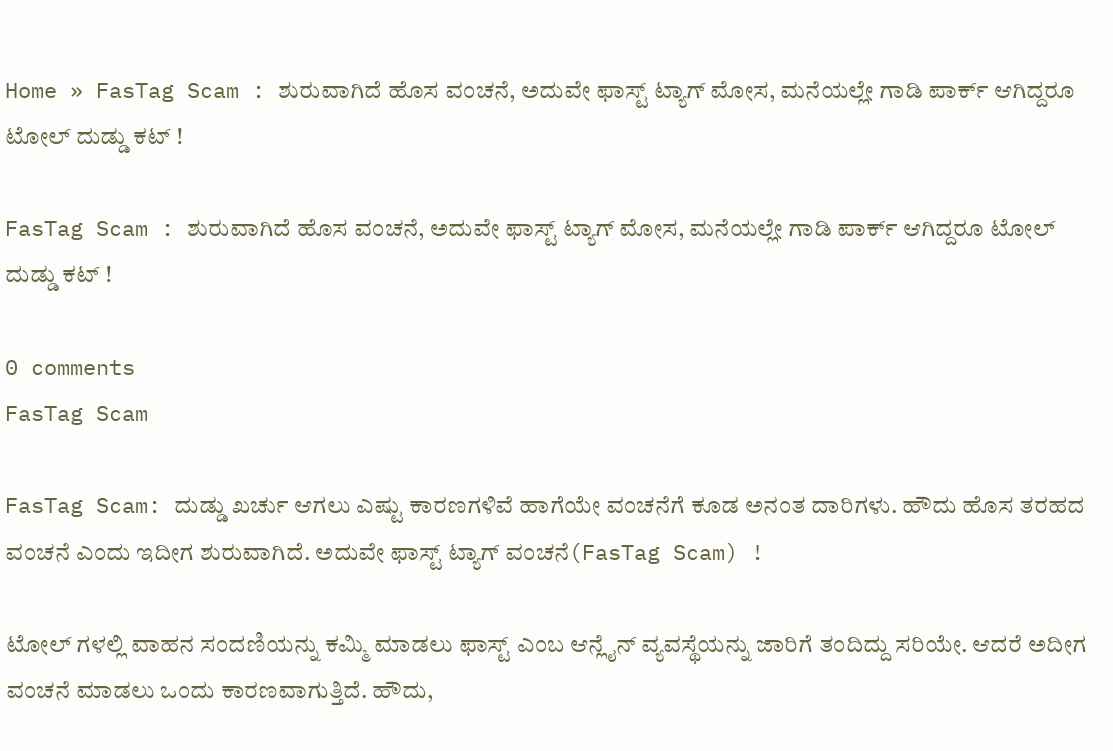Home » FasTag Scam : ಶುರುವಾಗಿದೆ ಹೊಸ ವಂಚನೆ, ಅದುವೇ ಫಾಸ್ಟ್ ಟ್ಯಾಗ್ ಮೋಸ, ಮನೆಯಲ್ಲೇ ಗಾಡಿ ಪಾರ್ಕ್ ಆಗಿದ್ದರೂ ಟೋಲ್ ದುಡ್ಡು ಕಟ್ !

FasTag Scam : ಶುರುವಾಗಿದೆ ಹೊಸ ವಂಚನೆ, ಅದುವೇ ಫಾಸ್ಟ್ ಟ್ಯಾಗ್ ಮೋಸ, ಮನೆಯಲ್ಲೇ ಗಾಡಿ ಪಾರ್ಕ್ ಆಗಿದ್ದರೂ ಟೋಲ್ ದುಡ್ಡು ಕಟ್ !

0 comments
FasTag Scam

FasTag Scam: ದುಡ್ಡು ಖರ್ಚು ಆಗಲು ಎಷ್ಟು ಕಾರಣಗಳಿವೆ ಹಾಗೆಯೇ ವಂಚನೆಗೆ ಕೂಡ ಅನಂತ ದಾರಿಗಳು. ಹೌದು ಹೊಸ ತರಹದ ವಂಚನೆ ಎಂದು ಇದೀಗ ಶುರುವಾಗಿದೆ. ಅದುವೇ ಫಾಸ್ಟ್ ಟ್ಯಾಗ್ ವಂಚನೆ(FasTag Scam) !

ಟೋಲ್ ಗಳಲ್ಲಿ ವಾಹನ ಸಂದಣಿಯನ್ನು ಕಮ್ಮಿ ಮಾಡಲು ಫಾಸ್ಟ್ ಎಂಬ ಆನ್ಲೈನ್ ವ್ಯವಸ್ಥೆಯನ್ನು ಜಾರಿಗೆ ತಂದಿದ್ದು ಸರಿಯೇ. ಆದರೆ ಅದೀಗ ವಂಚನೆ ಮಾಡಲು ಒಂದು ಕಾರಣವಾಗುತ್ತಿದೆ. ಹೌದು,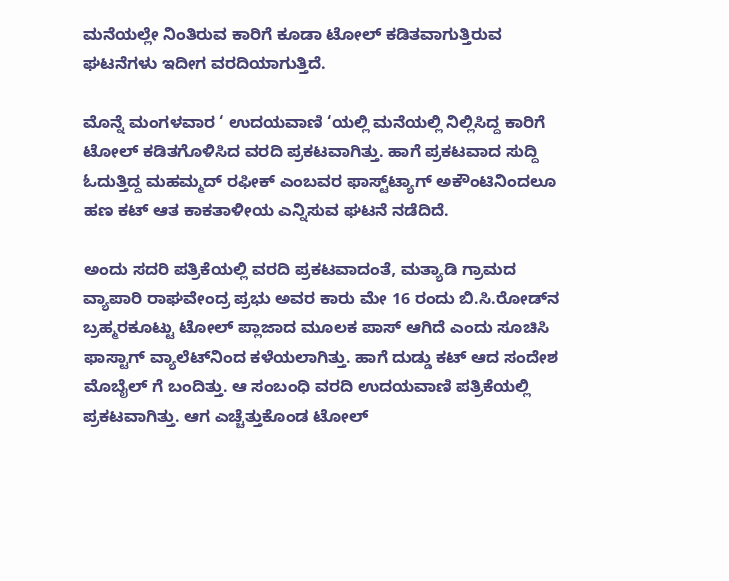ಮನೆಯಲ್ಲೇ ನಿಂತಿರುವ ಕಾರಿಗೆ ಕೂಡಾ ಟೋಲ್ ಕಡಿತವಾಗುತ್ತಿರುವ ಘಟನೆಗಳು ಇದೀಗ ವರದಿಯಾಗುತ್ತಿದೆ.

ಮೊನ್ನೆ ಮಂಗಳವಾರ ‘ ಉದಯವಾಣಿ ‘ಯಲ್ಲಿ ಮನೆಯಲ್ಲಿ ನಿಲ್ಲಿಸಿದ್ದ ಕಾರಿಗೆ ಟೋಲ್ ಕಡಿತಗೊಳಿಸಿದ ವರದಿ ಪ್ರಕಟವಾಗಿತ್ತು. ಹಾಗೆ ಪ್ರಕಟವಾದ ಸುದ್ದಿ ಓದುತ್ತಿದ್ದ ಮಹಮ್ಮದ್ ರಫೀಕ್ ಎಂಬವರ ಫಾಸ್ಟ್‌ಟ್ಯಾಗ್ ಅಕೌಂಟಿನಿಂದಲೂ ಹಣ ಕಟ್ ಆತ ಕಾಕತಾಳೀಯ ಎನ್ನಿಸುವ ಘಟನೆ ನಡೆದಿದೆ.

ಅಂದು ಸದರಿ ಪತ್ರಿಕೆಯಲ್ಲಿ ವರದಿ ಪ್ರಕಟವಾದಂತೆ, ಮತ್ಯಾಡಿ ಗ್ರಾಮದ ವ್ಯಾಪಾರಿ ರಾಘವೇಂದ್ರ ಪ್ರಭು ಅವರ ಕಾರು ಮೇ 16 ರಂದು ಬಿ.ಸಿ.ರೋಡ್‌ನ ಬ್ರಹ್ಮರಕೂಟ್ಟು ಟೋಲ್ ಪ್ಲಾಜಾದ ಮೂಲಕ ಪಾಸ್ ಆಗಿದೆ ಎಂದು ಸೂಚಿಸಿ ಫಾಸ್ಟಾಗ್ ವ್ಯಾಲೆಟ್‌ನಿಂದ ಕಳೆಯಲಾಗಿತ್ತು. ಹಾಗೆ ದುಡ್ಡು ಕಟ್ ಆದ ಸಂದೇಶ ಮೊಬೈಲ್ ಗೆ ಬಂದಿತ್ತು. ಆ ಸಂಬಂಧಿ ವರದಿ ಉದಯವಾಣಿ ಪತ್ರಿಕೆಯಲ್ಲಿ ಪ್ರಕಟವಾಗಿತ್ತು. ಆಗ ಎಚ್ಚೆತ್ತುಕೊಂಡ ಟೋಲ್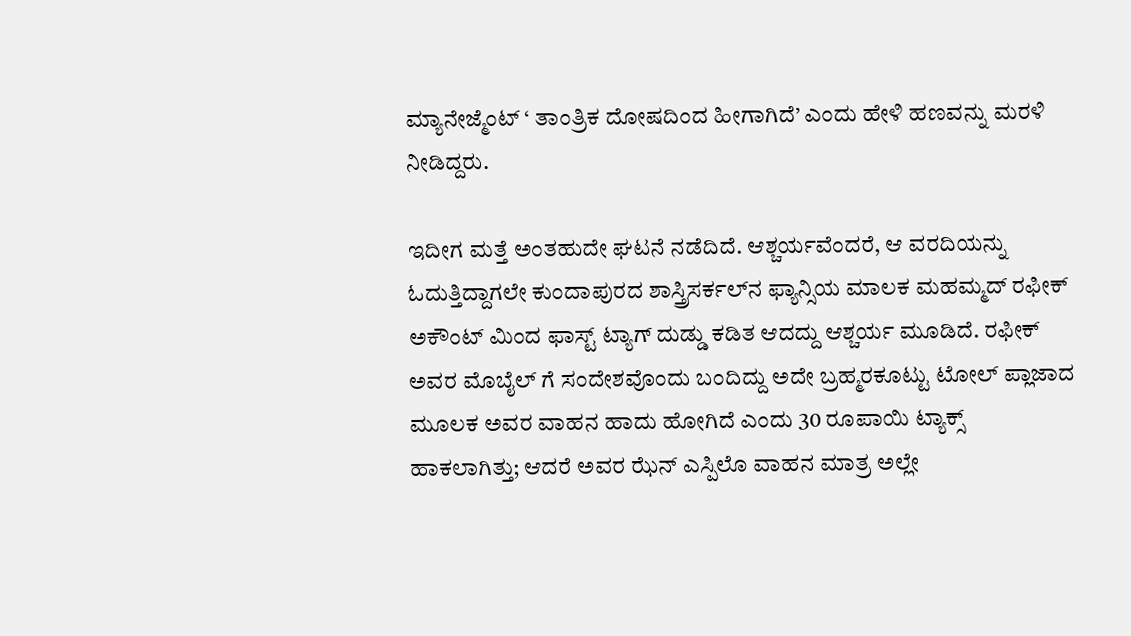ಮ್ಯಾನೇಜ್ಮೆಂಟ್ ‘ ತಾಂತ್ರಿಕ ದೋಷದಿಂದ ಹೀಗಾಗಿದೆ’ ಎಂದು ಹೇಳಿ ಹಣವನ್ನು ಮರಳಿ ನೀಡಿದ್ದರು.

ಇದೀಗ ಮತ್ತೆ ಅಂತಹುದೇ ಘಟನೆ ನಡೆದಿದೆ. ಆಶ್ಚರ್ಯವೆಂದರೆ, ಆ ವರದಿಯನ್ನು ಓದುತ್ತಿದ್ದಾಗಲೇ ಕುಂದಾಪುರದ ಶಾಸ್ತ್ರಿಸರ್ಕಲ್‌ನ ಫ್ಯಾನ್ಸಿಯ ಮಾಲಕ ಮಹಮ್ಮದ್ ರಫೀಕ್ ಅಕೌಂಟ್ ಮಿಂದ ಫಾಸ್ಟ್ ಟ್ಯಾಗ್ ದುಡ್ಡು ಕಡಿತ ಆದದ್ದು ಆಶ್ಚರ್ಯ ಮೂಡಿದೆ. ರಫೀಕ್ ಅವರ ಮೊಬೈಲ್‌ ಗೆ ಸಂದೇಶವೊಂದು ಬಂದಿದ್ದು ಅದೇ ಬ್ರಹ್ಮರಕೂಟ್ಟು ಟೋಲ್ ಪ್ಲಾಜಾದ ಮೂಲಕ ಅವರ ವಾಹನ ಹಾದು ಹೋಗಿದೆ ಎಂದು 30 ರೂಪಾಯಿ ಟ್ಯಾಕ್ಸ್ ಹಾಕಲಾಗಿತ್ತು; ಆದರೆ ಅವರ ಝೆನ್ ಎಸ್ಪಿಲೊ ವಾಹನ ಮಾತ್ರ ಅಲ್ಲೇ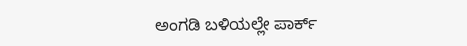ಅಂಗಡಿ ಬಳಿಯಲ್ಲೇ ಪಾರ್ಕ್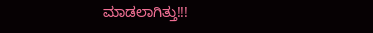ಮಾಡಲಾಗಿತ್ತು!!!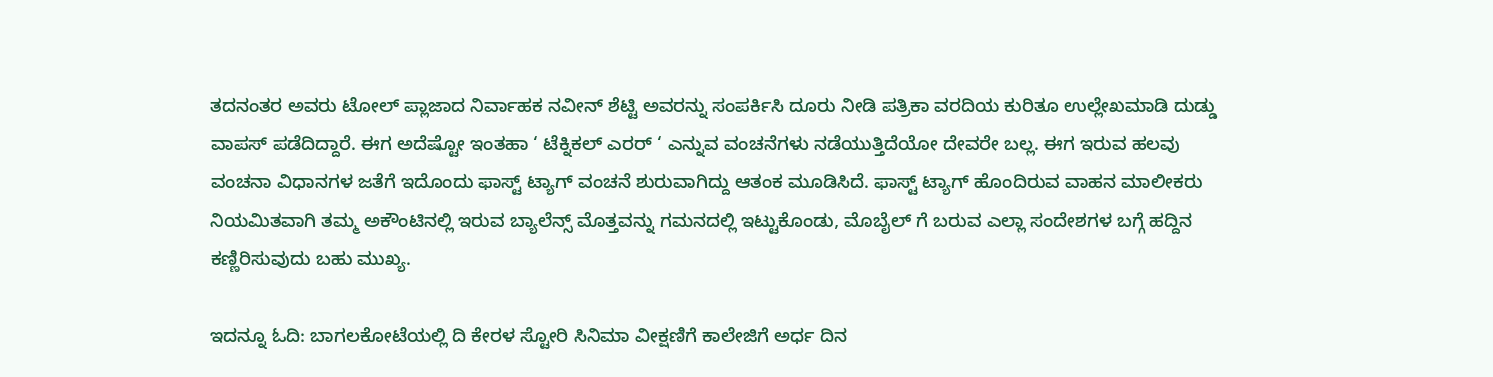ತದನಂತರ ಅವರು ಟೋಲ್ ಪ್ಲಾಜಾದ ನಿರ್ವಾಹಕ ನವೀನ್ ಶೆಟ್ಟಿ ಅವರನ್ನು ಸಂಪರ್ಕಿಸಿ ದೂರು ನೀಡಿ ಪತ್ರಿಕಾ ವರದಿಯ ಕುರಿತೂ ಉಲ್ಲೇಖಮಾಡಿ ದುಡ್ಡು ವಾಪಸ್ ಪಡೆದಿದ್ದಾರೆ. ಈಗ ಅದೆಷ್ಟೋ ಇಂತಹಾ ‘ ಟೆಕ್ನಿಕಲ್ ಎರರ್ ‘ ಎನ್ನುವ ವಂಚನೆಗಳು ನಡೆಯುತ್ತಿದೆಯೋ ದೇವರೇ ಬಲ್ಲ. ಈಗ ಇರುವ ಹಲವು ವಂಚನಾ ವಿಧಾನಗಳ ಜತೆಗೆ ಇದೊಂದು ಫಾಸ್ಟ್ ಟ್ಯಾಗ್ ವಂಚನೆ ಶುರುವಾಗಿದ್ದು ಆತಂಕ ಮೂಡಿಸಿದೆ. ಫಾಸ್ಟ್ ಟ್ಯಾಗ್ ಹೊಂದಿರುವ ವಾಹನ ಮಾಲೀಕರು ನಿಯಮಿತವಾಗಿ ತಮ್ಮ ಅಕೌಂಟಿನಲ್ಲಿ ಇರುವ ಬ್ಯಾಲೆನ್ಸ್ ಮೊತ್ತವನ್ನು ಗಮನದಲ್ಲಿ ಇಟ್ಟುಕೊಂಡು, ಮೊಬೈಲ್ ಗೆ ಬರುವ ಎಲ್ಲಾ ಸಂದೇಶಗಳ ಬಗ್ಗೆ ಹದ್ದಿನ ಕಣ್ಣಿರಿಸುವುದು ಬಹು ಮುಖ್ಯ.

ಇದನ್ನೂ ಓದಿ: ಬಾಗಲಕೋಟೆಯಲ್ಲಿ‌ ದಿ ಕೇರಳ ಸ್ಟೋರಿ ಸಿನಿಮಾ ವೀಕ್ಷಣಿಗೆ ಕಾಲೇಜಿಗೆ ಅರ್ಧ ದಿನ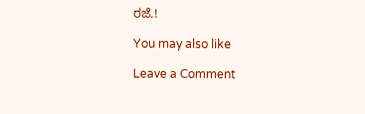ರಜೆ.!

You may also like

Leave a Comment